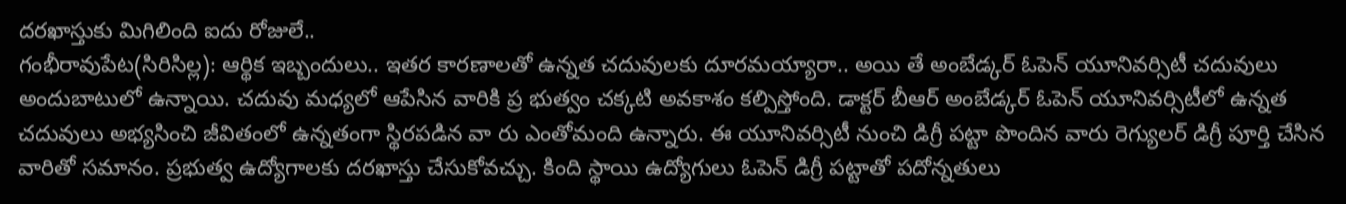దరఖాస్తుకు మిగిలింది ఐదు రోజులే..
గంభీరావుపేట(సిరిసిల్ల): ఆర్థిక ఇబ్బందులు.. ఇతర కారణాలతో ఉన్నత చదువులకు దూరమయ్యారా.. అయి తే అంబేడ్కర్ ఓపెన్ యూనివర్సిటీ చదువులు అందుబాటులో ఉన్నాయి. చదువు మధ్యలో ఆపేసిన వారికి ప్ర భుత్వం చక్కటి అవకాశం కల్పిస్తోంది. డాక్టర్ బీఆర్ అంబేడ్కర్ ఓపెన్ యూనివర్సిటీలో ఉన్నత చదువులు అభ్యసించి జీవితంలో ఉన్నతంగా స్థిరపడిన వా రు ఎంతోమంది ఉన్నారు. ఈ యూనివర్సిటీ నుంచి డిగ్రీ పట్టా పొందిన వారు రెగ్యులర్ డిగ్రీ పూర్తి చేసిన వారితో సమానం. ప్రభుత్వ ఉద్యోగాలకు దరఖాస్తు చేసుకోవచ్చు. కింది స్థాయి ఉద్యోగులు ఓపెన్ డిగ్రీ పట్టాతో పదోన్నతులు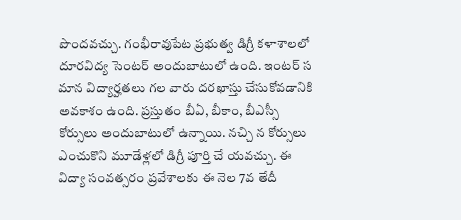పొందవచ్చు. గంభీరావుపేట ప్రభుత్వ డిగ్రీ కళాశాలలో దూరవిద్య సెంటర్ అందుబాటులో ఉంది. ఇంటర్ స మాన విద్యార్హతలు గల వారు దరఖాస్తు చేసుకోవడానికి అవకాశం ఉంది. ప్రస్తుతం బీఏ, బీకాం, బీఎస్సీ కోర్సులు అందుబాటులో ఉన్నాయి. నచ్చి న కోర్సులు ఎంచుకొని మూడేళ్లలో డిగ్రీ పూర్తి చే యవచ్చు. ఈ విద్యా సంవత్సరం ప్రవేశాలకు ఈ నెల 7వ తేదీ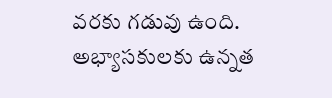వరకు గడువు ఉంది. అభ్యాసకులకు ఉన్నత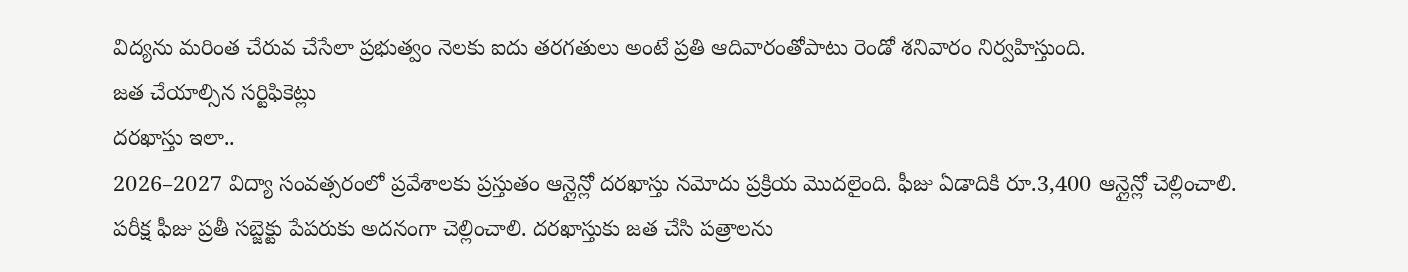విద్యను మరింత చేరువ చేసేలా ప్రభుత్వం నెలకు ఐదు తరగతులు అంటే ప్రతి ఆదివారంతోపాటు రెండో శనివారం నిర్వహిస్తుంది.
జత చేయాల్సిన సర్టిఫికెట్లు
దరఖాస్తు ఇలా..
2026–2027 విద్యా సంవత్సరంలో ప్రవేశాలకు ప్రస్తుతం ఆన్లైన్లో దరఖాస్తు నమోదు ప్రక్రియ మొదలైంది. ఫీజు ఏడాదికి రూ.3,400 ఆన్లైన్లో చెల్లించాలి. పరీక్ష ఫీజు ప్రతీ సబ్జెక్టు పేపరుకు అదనంగా చెల్లించాలి. దరఖాస్తుకు జత చేసి పత్రాలను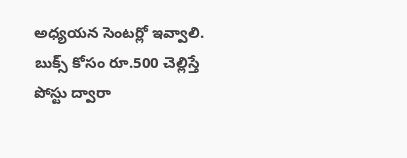అధ్యయన సెంటర్లో ఇవ్వాలి. బుక్స్ కోసం రూ.500 చెల్లిస్తే పోస్టు ద్వారా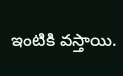ఇంటికి వస్తాయి.